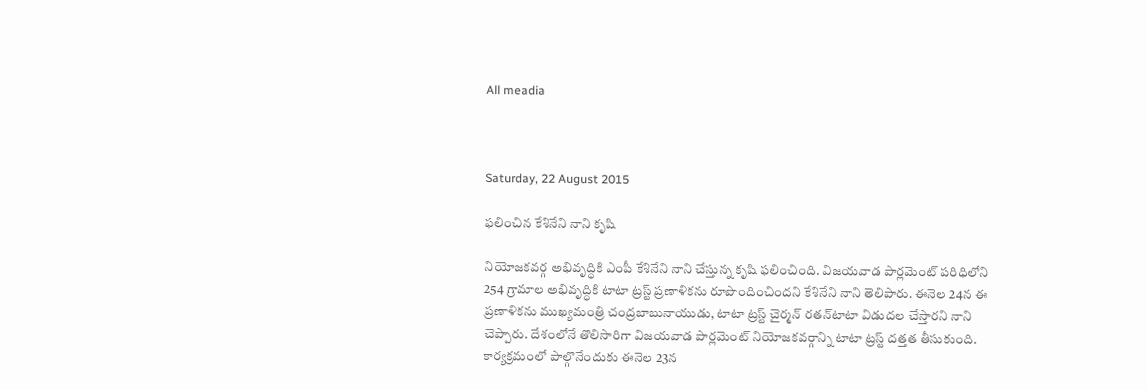All meadia



Saturday, 22 August 2015

ఫలించిన కేశినేని నాని కృషి

నియోజకవర్గ అభివృద్ధికి ఎంపీ కేశినేని నాని చేస్తున్న కృషి ఫలించింది. విజయవాడ పార్లమెంట్ పరిధిలోని 254 గ్రామాల అభివృద్ధికి టాటా ట్రస్ట్ ప్రణాళికను రూపొందించిందని కేశినేని నాని తెలిపారు. ఈనెల 24న ఈ ప్రణాళికను ముఖ్యమంత్రి చంద్రబాబునాయుడు, టాటా ట్రస్ట్ చైర్మన్ రతన్‌టాటా విడుదల చేస్తారని నాని చెప్పారు. దేశంలోనే తొలిసారిగా విజయవాడ పార్లమెంట్ నియోజకవర్గాన్ని టాటా ట్రస్ట్ దత్తత తీసుకుంది. కార్యక్రమంలో పాల్గొనేందుకు ఈనెల 23న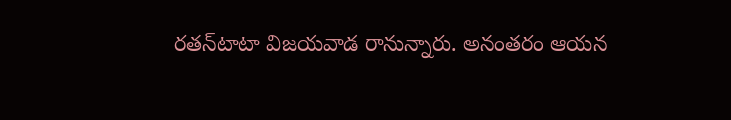రతన్‌టాటా విజయవాడ రానున్నారు. అనంతరం ఆయన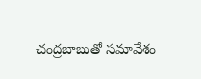చంద్రబాబుతో సమావేశం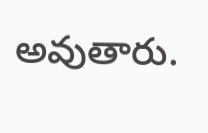అవుతారు.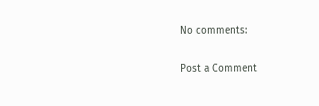No comments:

Post a Comment